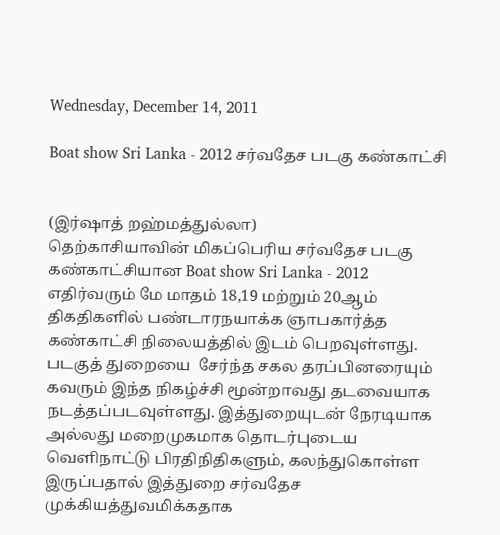Wednesday, December 14, 2011

Boat show Sri Lanka - 2012 சர்வதேச படகு கண்காட்சி


(இர்ஷாத் றஹ்மத்துல்லா)
தெற்காசியாவின் மிகப்பெரிய சர்வதேச படகு கண்காட்சியான Boat show Sri Lanka - 2012 எதிர்வரும் மே மாதம் 18,19 மற்றும் 20ஆம் திகதிகளில் பண்டாரநயாக்க ஞாபகார்த்த கண்காட்சி நிலையத்தில் இடம் பெறவுள்ளது. படகுத் துறையை  சேர்ந்த சகல தரப்பினரையும் கவரும் இந்த நிகழ்ச்சி மூன்றாவது தடவையாக நடத்தப்படவுள்ளது. இத்துறையுடன் நேரடியாக அல்லது மறைமுகமாக தொடர்புடைய வெளிநாட்டு பிரதிநிதிகளும், கலந்துகொள்ள இருப்பதால் இத்துறை சர்வதேச முக்கியத்துவமிக்கதாக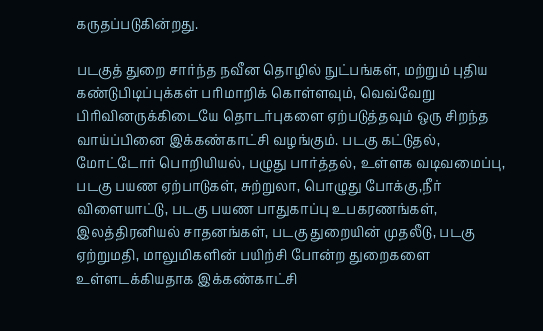கருதப்படுகின்றது.

படகுத் துறை சார்ந்த நவீன தொழில் நுட்பங்கள், மற்றும் புதிய கண்டுபிடிப்புக்கள் பரிமாறிக் கொள்ளவும், வெவ்வேறு பிரிவினருக்கிடையே தொடர்புகளை ஏற்படுத்தவும் ஒரு சிறந்த வாய்ப்பினை இக்கண்காட்சி வழங்கும். படகு கட்டுதல், மோட்டோர் பொறியியல், பழுது பார்த்தல், உள்ளக வடிவமைப்பு, படகு பயண ஏற்பாடுகள், சுற்றுலா, பொழுது போக்கு,நீர் விளையாட்டு, படகு பயண பாதுகாப்பு உபகரணங்கள், இலத்திரனியல் சாதனங்கள், படகு துறையின் முதலீடு, படகு ஏற்றுமதி, மாலுமிகளின் பயிற்சி போன்ற துறைகளை உள்ளடக்கியதாக இக்கண்காட்சி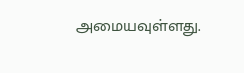அமையவுள்ளது.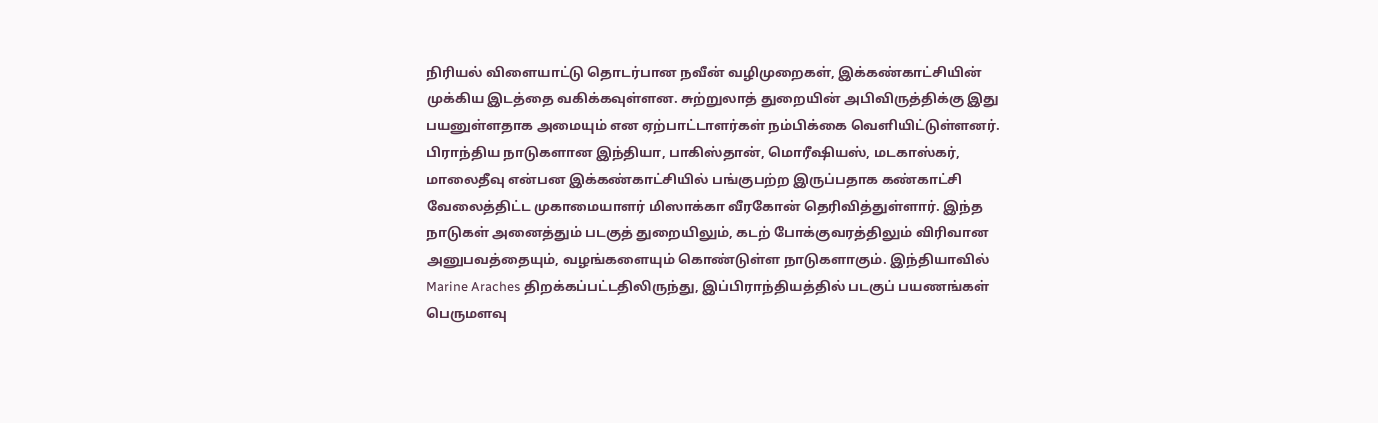நிரியல் விளையாட்டு தொடர்பான நவீன் வழிமுறைகள், இக்கண்காட்சியின் முக்கிய இடத்தை வகிக்கவுள்ளன. சுற்றுலாத் துறையின் அபிவிருத்திக்கு இது பயனுள்ளதாக அமையும் என ஏற்பாட்டாளர்கள் நம்பிக்கை வெளியிட்டுள்ளனர். பிராந்திய நாடுகளான இந்தியா, பாகிஸ்தான், மொரீஷியஸ், மடகாஸ்கர், மாலைதீவு என்பன இக்கண்காட்சியில் பங்குபற்ற இருப்பதாக கண்காட்சி வேலைத்திட்ட முகாமையாளர் மிஸாக்கா வீரகோன் தெரிவித்துள்ளார். இந்த நாடுகள் அனைத்தும் படகுத் துறையிலும், கடற் போக்குவரத்திலும் விரிவான அனுபவத்தையும், வழங்களையும் கொண்டுள்ள நாடுகளாகும். இந்தியாவில் Marine Araches திறக்கப்பட்டதிலிருந்து, இப்பிராந்தியத்தில் படகுப் பயணங்கள் பெருமளவு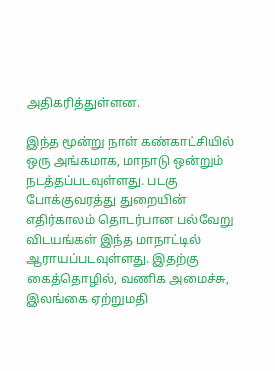அதிகரித்துள்ளன.

இந்த மூன்று நாள் கண்காட்சியில் ஒரு அங்கமாக, மாநாடு ஒன்றும் நடத்தப்படவுள்ளது. படகு போக்குவரத்து துறையின் எதிர்காலம் தொடர்பான பல்வேறு விடயங்கள் இந்த மாநாட்டில் ஆராயப்படவுள்ளது. இதற்கு கைத்தொழில், வணிக அமைச்சு, இலங்கை ஏற்றுமதி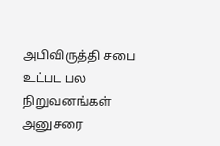அபிவிருத்தி சபை உட்பட பல நிறுவனங்கள் அனுசரை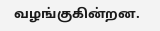வழங்குகின்றன.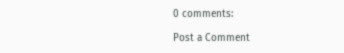0 comments:

Post a Comment